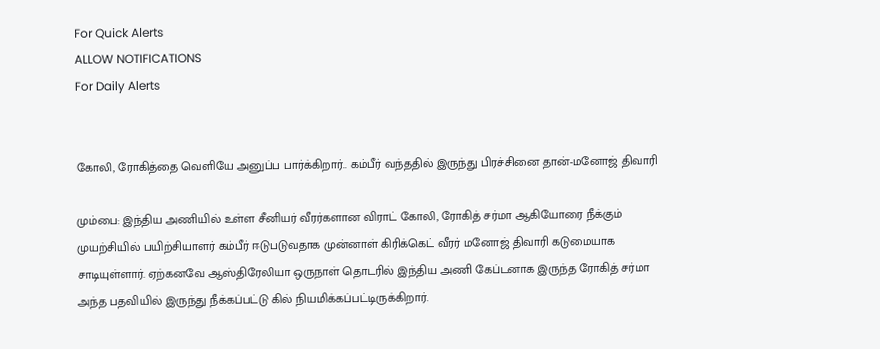For Quick Alerts
ALLOW NOTIFICATIONS
For Daily Alerts


கோலி, ரோகித்தை வெளியே அனுப்ப பார்க்கிறார்.. கம்பீர் வந்ததில் இருந்து பிரச்சினை தான்-மனோஜ் திவாரி

மும்பை: இந்திய அணியில் உள்ள சீனியர் வீரர்களான விராட் கோலி, ரோகித் சர்மா ஆகியோரை நீக்கும் முயற்சியில் பயிற்சியாளர் கம்பீர் ஈடுபடுவதாக முன்னாள் கிரிக்கெட் வீரர் மனோஜ் திவாரி கடுமையாக சாடியுள்ளார். ஏற்கனவே ஆஸ்திரேலியா ஒருநாள் தொடரில் இந்திய அணி கேப்டனாக இருந்த ரோகித் சர்மா அந்த பதவியில் இருந்து நீக்கப்பட்டு கில் நியமிக்கப்பட்டிருக்கிறார்.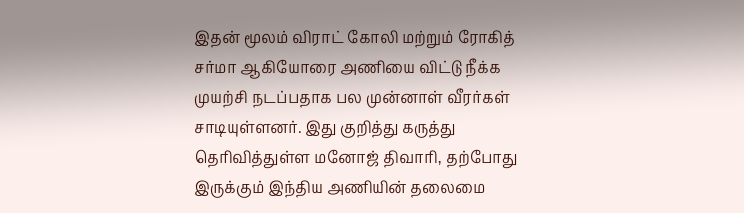இதன் மூலம் விராட் கோலி மற்றும் ரோகித் சர்மா ஆகியோரை அணியை விட்டு நீக்க முயற்சி நடப்பதாக பல முன்னாள் வீரர்கள் சாடியுள்ளனர். இது குறித்து கருத்து தெரிவித்துள்ள மனோஜ் திவாரி, தற்போது இருக்கும் இந்திய அணியின் தலைமை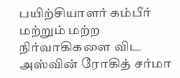பயிற்சியாளர் கம்பீர் மற்றும் மற்ற நிர்வாகிகளை விட அஸ்வின் ரோகித் சர்மா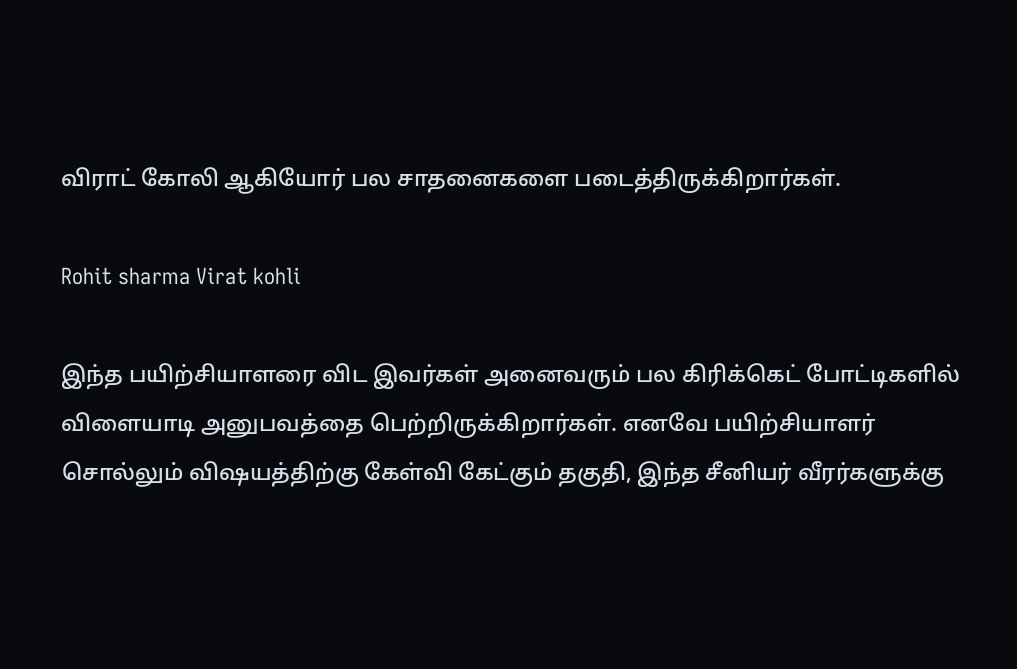விராட் கோலி ஆகியோர் பல சாதனைகளை படைத்திருக்கிறார்கள்.

Rohit sharma Virat kohli

இந்த பயிற்சியாளரை விட இவர்கள் அனைவரும் பல கிரிக்கெட் போட்டிகளில் விளையாடி அனுபவத்தை பெற்றிருக்கிறார்கள். எனவே பயிற்சியாளர் சொல்லும் விஷயத்திற்கு கேள்வி கேட்கும் தகுதி, இந்த சீனியர் வீரர்களுக்கு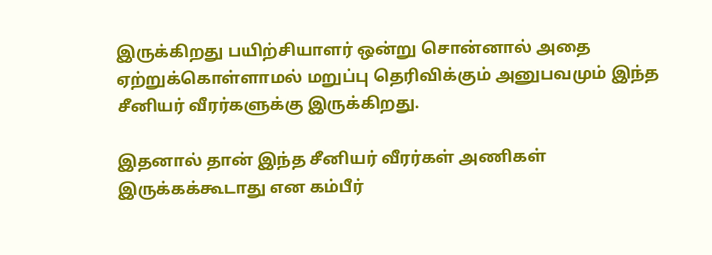இருக்கிறது பயிற்சியாளர் ஒன்று சொன்னால் அதை ஏற்றுக்கொள்ளாமல் மறுப்பு தெரிவிக்கும் அனுபவமும் இந்த சீனியர் வீரர்களுக்கு இருக்கிறது.

இதனால் தான் இந்த சீனியர் வீரர்கள் அணிகள் இருக்கக்கூடாது என கம்பீர்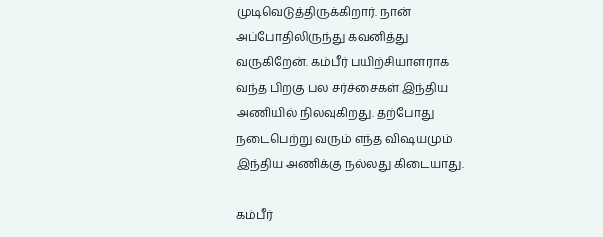முடிவெடுத்திருக்கிறார். நான் அப்போதிலிருந்து கவனித்து வருகிறேன். கம்பீர் பயிற்சியாளராக வந்த பிறகு பல சர்ச்சைகள் இந்திய அணியில் நிலவுகிறது. தற்போது நடைபெற்று வரும் எந்த விஷயமும் இந்திய அணிக்கு நல்லது கிடையாது.

கம்பீர்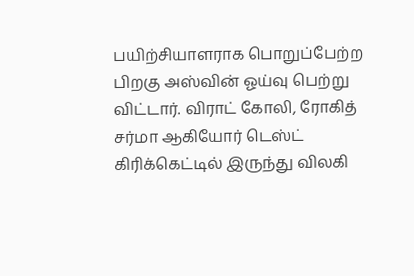பயிற்சியாளராக பொறுப்பேற்ற பிறகு அஸ்வின் ஓய்வு பெற்று விட்டார். விராட் கோலி, ரோகித் சர்மா ஆகியோர் டெஸ்ட் கிரிக்கெட்டில் இருந்து விலகி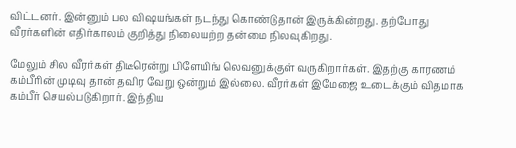விட்டனர். இன்னும் பல விஷயங்கள் நடந்து கொண்டுதான் இருக்கின்றது. தற்போது வீரர்களின் எதிர்காலம் குறித்து நிலையற்ற தன்மை நிலவுகிறது.

மேலும் சில வீரர்கள் திடீரென்று பிளேயிங் லெவனுக்குள் வருகிறார்கள். இதற்கு காரணம் கம்பீரின் முடிவு தான் தவிர வேறு ஒன்றும் இல்லை. வீரர்கள் இமேஜை உடைக்கும் விதமாக கம்பீர் செயல்படுகிறார். இந்திய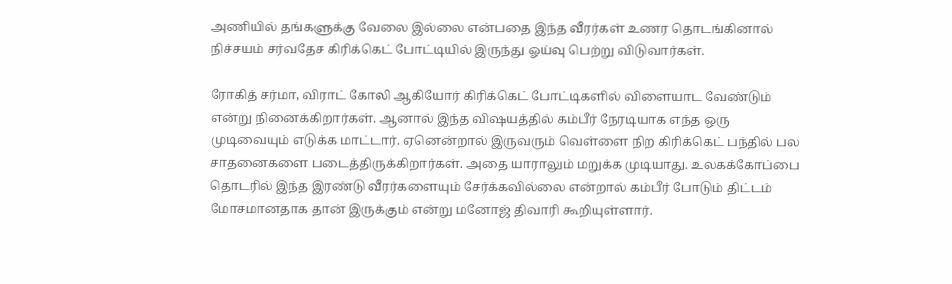அணியில் தங்களுக்கு வேலை இல்லை என்பதை இந்த வீரர்கள் உணர தொடங்கினால் நிச்சயம் சர்வதேச கிரிக்கெட் போட்டியில் இருந்து ஓய்வு பெற்று விடுவார்கள்.

ரோகித் சர்மா, விராட் கோலி ஆகியோர் கிரிக்கெட் போட்டிகளில் விளையாட வேண்டும் என்று நினைக்கிறார்கள். ஆனால் இந்த விஷயத்தில் கம்பீர் நேரடியாக எந்த ஒரு முடிவையும் எடுக்க மாட்டார். ஏனென்றால் இருவரும் வெள்ளை நிற கிரிக்கெட் பந்தில் பல சாதனைகளை படைத்திருக்கிறார்கள். அதை யாராலும் மறுக்க முடியாது. உலகக்கோப்பை தொடரில் இந்த இரண்டு வீரர்களையும் சேர்க்கவில்லை என்றால் கம்பீர் போடும் திட்டம் மோசமானதாக தான் இருக்கும் என்று மனோஜ் திவாரி கூறியுள்ளார்.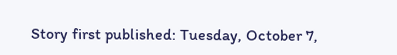Story first published: Tuesday, October 7,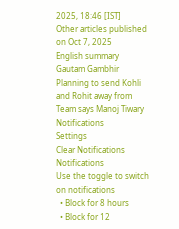2025, 18:46 [IST]
Other articles published on Oct 7, 2025
English summary
Gautam Gambhir Planning to send Kohli and Rohit away from Team says Manoj Tiwary
Notifications
Settings
Clear Notifications
Notifications
Use the toggle to switch on notifications
  • Block for 8 hours
  • Block for 12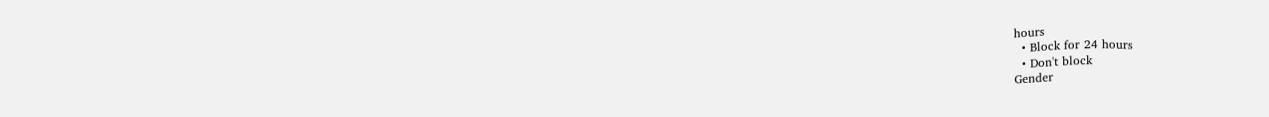hours
  • Block for 24 hours
  • Don't block
Gender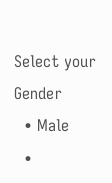Select your Gender
  • Male
  •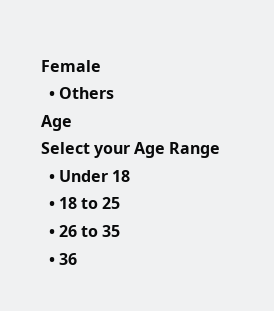Female
  • Others
Age
Select your Age Range
  • Under 18
  • 18 to 25
  • 26 to 35
  • 36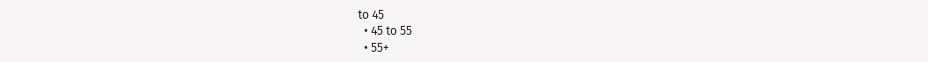to 45
  • 45 to 55
  • 55+